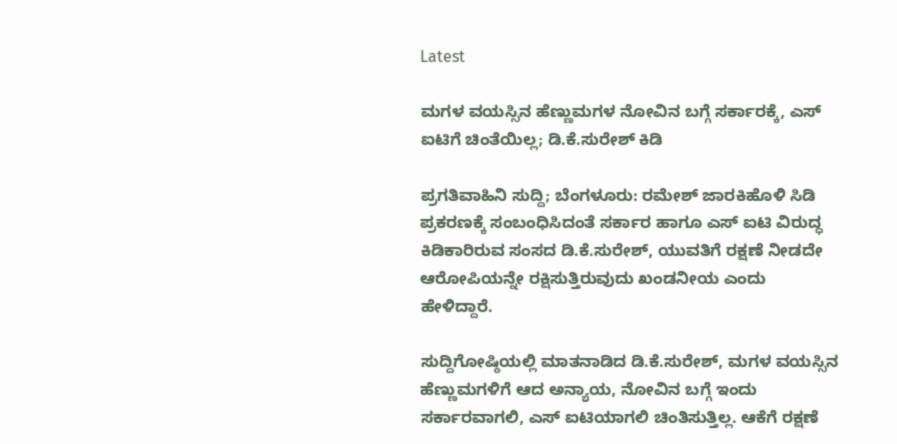Latest

ಮಗಳ ವಯಸ್ಸಿನ ಹೆಣ್ಣುಮಗಳ ನೋವಿನ ಬಗ್ಗೆ ಸರ್ಕಾರಕ್ಕೆ, ಎಸ್ ಐಟಿಗೆ ಚಿಂತೆಯಿಲ್ಲ; ಡಿ.ಕೆ.ಸುರೇಶ್ ಕಿಡಿ

ಪ್ರಗತಿವಾಹಿನಿ ಸುದ್ದಿ; ಬೆಂಗಳೂರು: ರಮೇಶ್ ಜಾರಕಿಹೊಳಿ ಸಿಡಿ ಪ್ರಕರಣಕ್ಕೆ ಸಂಬಂಧಿಸಿದಂತೆ ಸರ್ಕಾರ ಹಾಗೂ ಎಸ್ ಐಟಿ ವಿರುದ್ಧ ಕಿಡಿಕಾರಿರುವ ಸಂಸದ ಡಿ.ಕೆ.ಸುರೇಶ್, ಯುವತಿಗೆ ರಕ್ಷಣೆ ನೀಡದೇ ಆರೋಪಿಯನ್ನೇ ರಕ್ಷಿಸುತ್ತಿರುವುದು ಖಂಡನೀಯ ಎಂದು ಹೇಳಿದ್ದಾರೆ.

ಸುದ್ದಿಗೋಷ್ಠಿಯಲ್ಲಿ ಮಾತನಾಡಿದ ಡಿ.ಕೆ.ಸುರೇಶ್, ಮಗಳ ವಯಸ್ಸಿನ ಹೆಣ್ಣುಮಗಳಿಗೆ ಆದ ಅನ್ಯಾಯ, ನೋವಿನ ಬಗ್ಗೆ ಇಂದು ಸರ್ಕಾರವಾಗಲಿ, ಎಸ್ ಐಟಿಯಾಗಲಿ ಚಿಂತಿಸುತ್ತಿಲ್ಲ. ಆಕೆಗೆ ರಕ್ಷಣೆ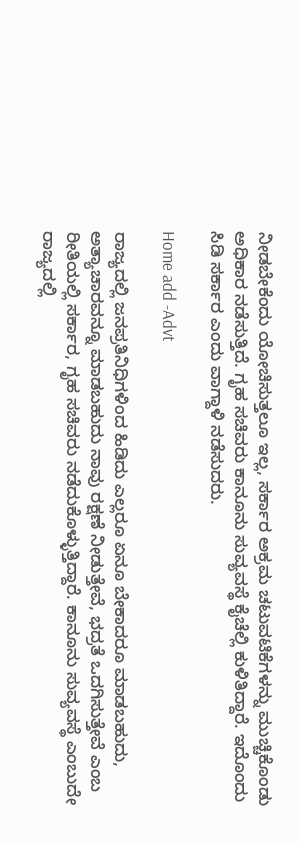ನೀಡಬೇಕೆಂದು ಯೋಚಿಸುತ್ತಲೂ ಇಲ್ಲ, ಸರ್ಕಾರ ಅಕ್ರಮ ಚಟುವಟಿಕೆಗಳನ್ನು ಮುಚ್ಚಿಕೊಂಡು ಅಧಿಕಾರ ನಡೆಸುತ್ತಿದೆ. ಗೃಹ ಸಚಿವರು ಕಾನೂನು ಸುವ್ಯವಸ್ಥೆ ಕೈಚೆಲ್ಲಿ ಕುಳಿತಿದ್ದಾರೆ. ಇದೊಂದು ಸಿಡಿ ಸರ್ಕಾರ ಎಂದು ವಾಗ್ದಾಳಿ ನಡೆಸುದರು.

Home add -Advt

ರಾಜ್ಯದಲ್ಲಿ ಜನಪ್ರತಿನಿಧಿಗಳಿಂದ ಹಿಡಿದು ಎಲ್ಲರೂ ಏನೂ ಬೇಕಾದರೂ ಮಾಡಬಹುದು, ಅತ್ಯಾಚಾರವನ್ನೂ ಮಾಡಬಹುದು ನಾವು ರಕ್ಷಣೆ ನೀಡುತ್ತೇವೆ, ಭದ್ರತೆ ಒದಗಿಸುತ್ತೇವೆ ಎಂಬ ರೀತಿಯಲ್ಲಿ ಸರ್ಕಾರ, ಗೃಹ ಸಚಿವರು ನಡೆದುಕೊಳ್ಳುತ್ತಿದ್ದಾರೆ. ಕಾನೂನು ಸುವ್ಯವಸ್ಥೆ ಎಂಬುದೇ ರಾಜ್ಯದಲ್ಲಿ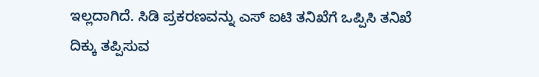ಇಲ್ಲದಾಗಿದೆ. ಸಿಡಿ ಪ್ರಕರಣವನ್ನು ಎಸ್ ಐಟಿ ತನಿಖೆಗೆ ಒಪ್ಪಿಸಿ ತನಿಖೆ ದಿಕ್ಕು ತಪ್ಪಿಸುವ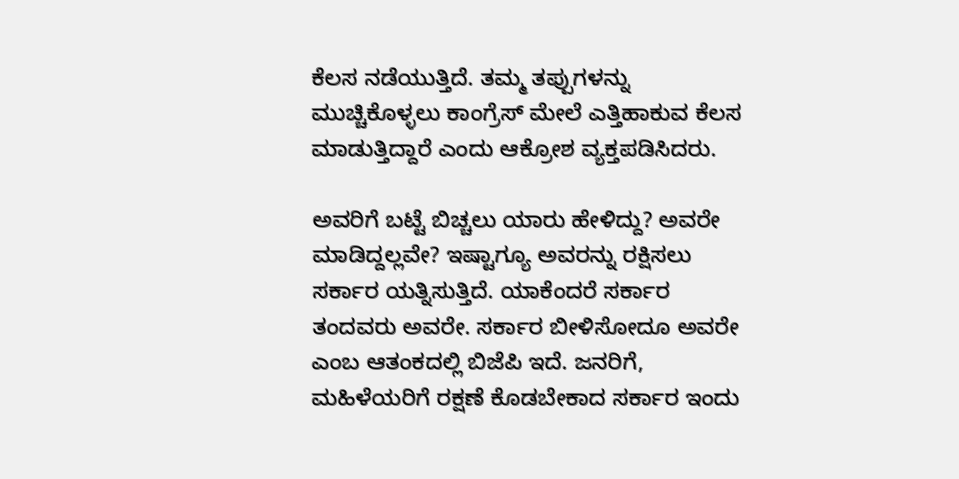ಕೆಲಸ ನಡೆಯುತ್ತಿದೆ. ತಮ್ಮ ತಪ್ಪುಗಳನ್ನು ಮುಚ್ಚಿಕೊಳ್ಳಲು ಕಾಂಗ್ರೆಸ್ ಮೇಲೆ ಎತ್ತಿಹಾಕುವ ಕೆಲಸ ಮಾಡುತ್ತಿದ್ದಾರೆ ಎಂದು ಆಕ್ರೋಶ ವ್ಯಕ್ತಪಡಿಸಿದರು.

ಅವರಿಗೆ ಬಟ್ಟೆ ಬಿಚ್ಚಲು ಯಾರು ಹೇಳಿದ್ದು? ಅವರೇ ಮಾಡಿದ್ದಲ್ಲವೇ? ಇಷ್ಟಾಗ್ಯೂ ಅವರನ್ನು ರಕ್ಷಿಸಲು ಸರ್ಕಾರ ಯತ್ನಿಸುತ್ತಿದೆ. ಯಾಕೆಂದರೆ ಸರ್ಕಾರ ತಂದವರು ಅವರೇ. ಸರ್ಕಾರ ಬೀಳಿಸೋದೂ ಅವರೇ ಎಂಬ ಆತಂಕದಲ್ಲಿ ಬಿಜೆಪಿ ಇದೆ. ಜನರಿಗೆ, ಮಹಿಳೆಯರಿಗೆ ರಕ್ಷಣೆ ಕೊಡಬೇಕಾದ ಸರ್ಕಾರ ಇಂದು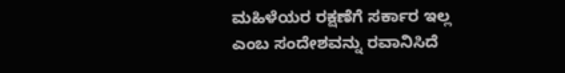ಮಹಿಳೆಯರ ರಕ್ಷಣೆಗೆ ಸರ್ಕಾರ ಇಲ್ಲ ಎಂಬ ಸಂದೇಶವನ್ನು ರವಾನಿಸಿದೆ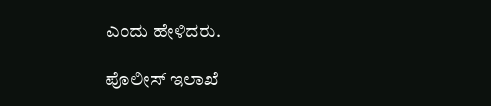ಎಂದು ಹೇಳಿದರು.

ಪೊಲೀಸ್ ಇಲಾಖೆ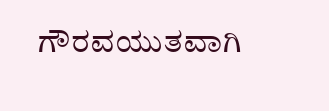ಗೌರವಯುತವಾಗಿ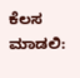ಕೆಲಸ ಮಾಡಲಿ: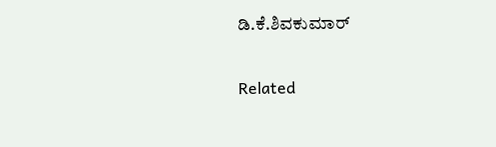ಡಿ.ಕೆ.ಶಿವಕುಮಾರ್

Related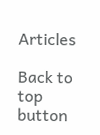Articles

Back to top button